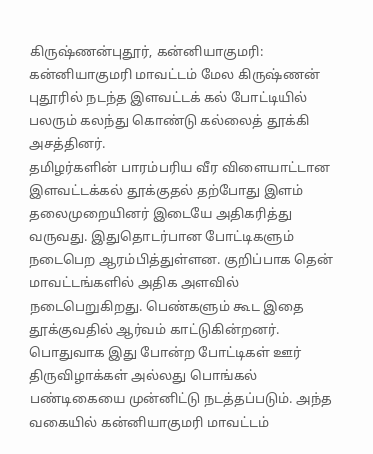கிருஷ்ணன்புதூர், கன்னியாகுமரி: கன்னியாகுமரி மாவட்டம் மேல கிருஷ்ணன் புதூரில் நடந்த இளவட்டக் கல் போட்டியில் பலரும் கலந்து கொண்டு கல்லைத் தூக்கி அசத்தினர்.
தமிழர்களின் பாரம்பரிய வீர விளையாட்டான இளவட்டக்கல் தூக்குதல் தற்போது இளம் தலைமுறையினர் இடையே அதிகரித்து வருவது. இதுதொடர்பான போட்டிகளும் நடைபெற ஆரம்பித்துள்ளன. குறிப்பாக தென் மாவட்டங்களில் அதிக அளவில் நடைபெறுகிறது. பெண்களும் கூட இதை தூக்குவதில் ஆர்வம் காட்டுகின்றனர்.
பொதுவாக இது போன்ற போட்டிகள் ஊர் திருவிழாக்கள் அல்லது பொங்கல் பண்டிகையை முன்னிட்டு நடத்தப்படும். அந்த வகையில் கன்னியாகுமரி மாவட்டம்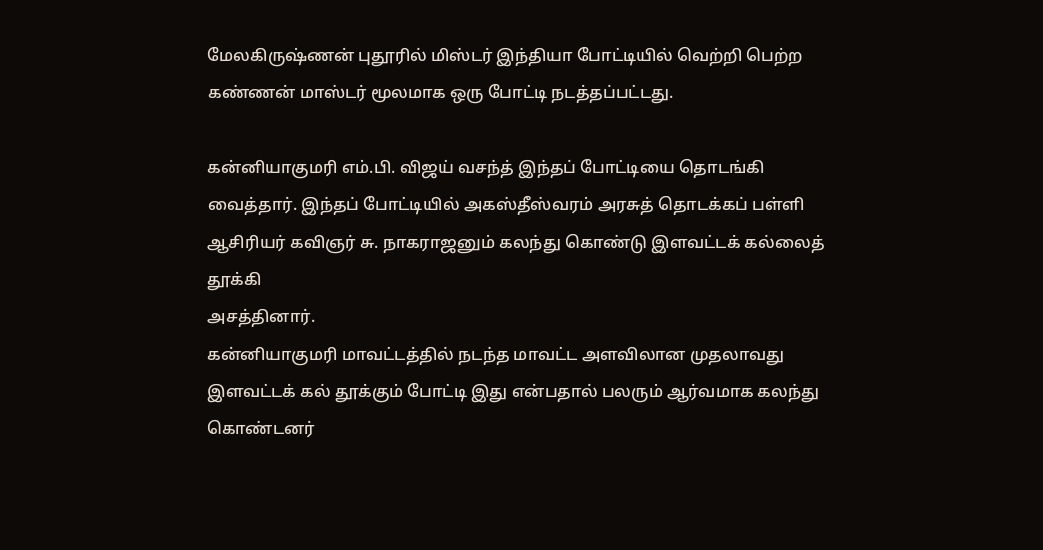மேலகிருஷ்ணன் புதூரில் மிஸ்டர் இந்தியா போட்டியில் வெற்றி பெற்ற கண்ணன் மாஸ்டர் மூலமாக ஒரு போட்டி நடத்தப்பட்டது.

கன்னியாகுமரி எம்.பி. விஜய் வசந்த் இந்தப் போட்டியை தொடங்கி வைத்தார். இந்தப் போட்டியில் அகஸ்தீஸ்வரம் அரசுத் தொடக்கப் பள்ளி ஆசிரியர் கவிஞர் சு. நாகராஜனும் கலந்து கொண்டு இளவட்டக் கல்லைத் தூக்கி
அசத்தினார்.
கன்னியாகுமரி மாவட்டத்தில் நடந்த மாவட்ட அளவிலான முதலாவது இளவட்டக் கல் தூக்கும் போட்டி இது என்பதால் பலரும் ஆர்வமாக கலந்து கொண்டனர்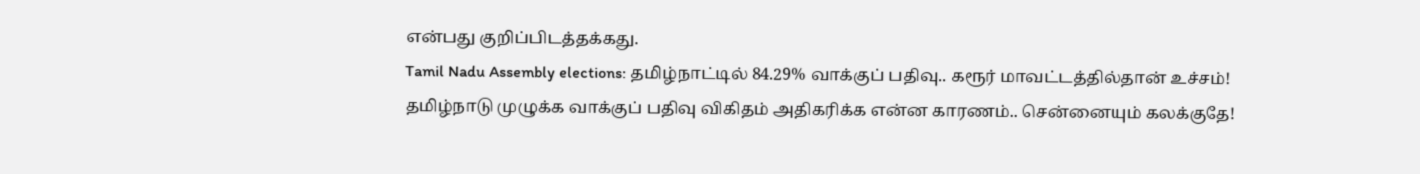என்பது குறிப்பிடத்தக்கது.
Tamil Nadu Assembly elections: தமிழ்நாட்டில் 84.29% வாக்குப் பதிவு.. கரூர் மாவட்டத்தில்தான் உச்சம்!
தமிழ்நாடு முழுக்க வாக்குப் பதிவு விகிதம் அதிகரிக்க என்ன காரணம்.. சென்னையும் கலக்குதே!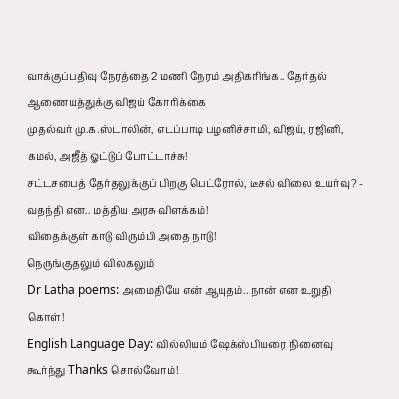வாக்குப்பதிவு நேரத்தை 2 மணி நேரம் அதிகரிங்க.. தேர்தல் ஆணையத்துக்கு விஜய் கோரிக்கை
முதல்வர் மு.க.ஸ்டாலின், எடப்பாடி பழனிச்சாமி, விஜய், ரஜினி, கமல், அஜீத் ஓட்டுப் போட்டாச்சு!
சட்டசபைத் தேர்தலுக்குப் பிறகு பெட்ரோல், டீசல் விலை உயர்வு? - வதந்தி என.. மத்திய அரசு விளக்கம்!
விதைக்குள் காடு விரும்பி அதை நாடு!
நெருங்குதலும் விலகலும்
Dr Latha poems: அமைதியே என் ஆயுதம்.. நான் என உறுதி கொள்!
English Language Day: வில்லியம் ஷேக்ஸ்பியரை நினைவு கூர்ந்து Thanks சொல்வோம்!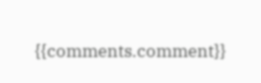{{comments.comment}}